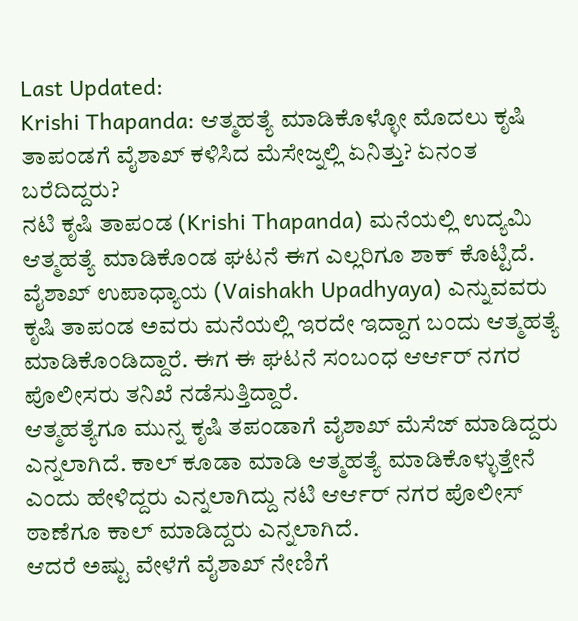Last Updated:
Krishi Thapanda: ಆತ್ಮಹತ್ಯೆ ಮಾಡಿಕೊಳ್ಳೋ ಮೊದಲು ಕೃಷಿ ತಾಪಂಡಗೆ ವೈಶಾಖ್ ಕಳಿಸಿದ ಮೆಸೇಜ್ನಲ್ಲಿ ಏನಿತ್ತು? ಏನಂತ ಬರೆದಿದ್ದರು?
ನಟಿ ಕೃಷಿ ತಾಪಂಡ (Krishi Thapanda) ಮನೆಯಲ್ಲಿ ಉದ್ಯಮಿ ಆತ್ಮಹತ್ಯೆ ಮಾಡಿಕೊಂಡ ಘಟನೆ ಈಗ ಎಲ್ಲರಿಗೂ ಶಾಕ್ ಕೊಟ್ಟಿದೆ. ವೈಶಾಖ್ ಉಪಾಧ್ಯಾಯ (Vaishakh Upadhyaya) ಎನ್ನುವವರು ಕೃಷಿ ತಾಪಂಡ ಅವರು ಮನೆಯಲ್ಲಿ ಇರದೇ ಇದ್ದಾಗ ಬಂದು ಆತ್ಮಹತ್ಯೆ ಮಾಡಿಕೊಂಡಿದ್ದಾರೆ. ಈಗ ಈ ಘಟನೆ ಸಂಬಂಧ ಆರ್ಆರ್ ನಗರ ಪೊಲೀಸರು ತನಿಖೆ ನಡೆಸುತ್ತಿದ್ದಾರೆ.
ಆತ್ಮಹತ್ಯೆಗೂ ಮುನ್ನ ಕೃಷಿ ತಪಂಡಾಗೆ ವೈಶಾಖ್ ಮೆಸೆಜ್ ಮಾಡಿದ್ದರು ಎನ್ನಲಾಗಿದೆ. ಕಾಲ್ ಕೂಡಾ ಮಾಡಿ ಆತ್ಮಹತ್ಯೆ ಮಾಡಿಕೊಳ್ಳುತ್ತೇನೆ ಎಂದು ಹೇಳಿದ್ದರು ಎನ್ನಲಾಗಿದ್ದು ನಟಿ ಆರ್ಆರ್ ನಗರ ಪೊಲೀಸ್ ಠಾಣೆಗೂ ಕಾಲ್ ಮಾಡಿದ್ದರು ಎನ್ನಲಾಗಿದೆ.
ಆದರೆ ಅಷ್ಟು ವೇಳೆಗೆ ವೈಶಾಖ್ ನೇಣಿಗೆ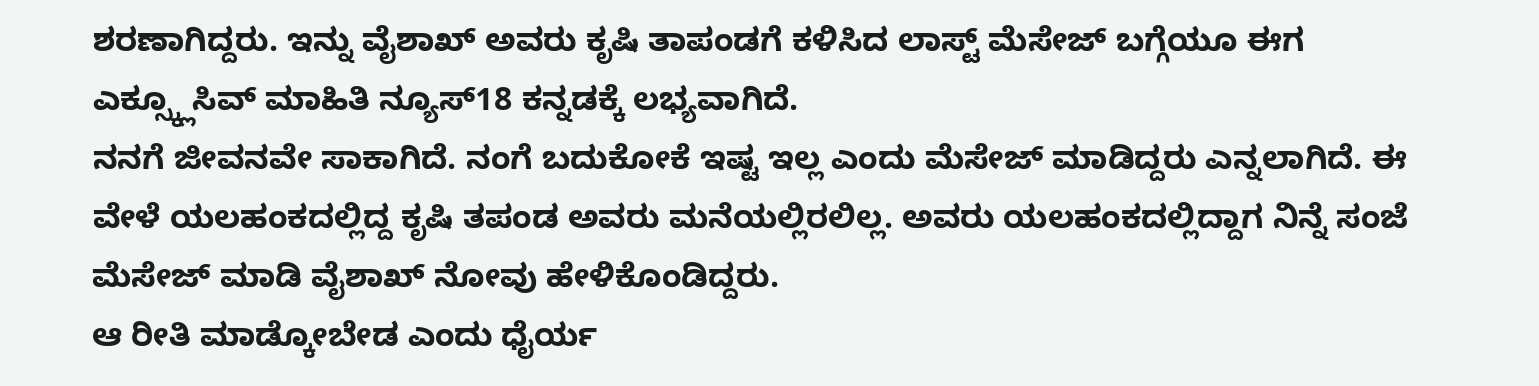ಶರಣಾಗಿದ್ದರು. ಇನ್ನು ವೈಶಾಖ್ ಅವರು ಕೃಷಿ ತಾಪಂಡಗೆ ಕಳಿಸಿದ ಲಾಸ್ಟ್ ಮೆಸೇಜ್ ಬಗ್ಗೆಯೂ ಈಗ ಎಕ್ಸ್ಕ್ಲೂಸಿವ್ ಮಾಹಿತಿ ನ್ಯೂಸ್18 ಕನ್ನಡಕ್ಕೆ ಲಭ್ಯವಾಗಿದೆ.
ನನಗೆ ಜೀವನವೇ ಸಾಕಾಗಿದೆ. ನಂಗೆ ಬದುಕೋಕೆ ಇಷ್ಟ ಇಲ್ಲ ಎಂದು ಮೆಸೇಜ್ ಮಾಡಿದ್ದರು ಎನ್ನಲಾಗಿದೆ. ಈ ವೇಳೆ ಯಲಹಂಕದಲ್ಲಿದ್ದ ಕೃಷಿ ತಪಂಡ ಅವರು ಮನೆಯಲ್ಲಿರಲಿಲ್ಲ. ಅವರು ಯಲಹಂಕದಲ್ಲಿದ್ದಾಗ ನಿನ್ನೆ ಸಂಜೆ ಮೆಸೇಜ್ ಮಾಡಿ ವೈಶಾಖ್ ನೋವು ಹೇಳಿಕೊಂಡಿದ್ದರು.
ಆ ರೀತಿ ಮಾಡ್ಕೋಬೇಡ ಎಂದು ಧೈರ್ಯ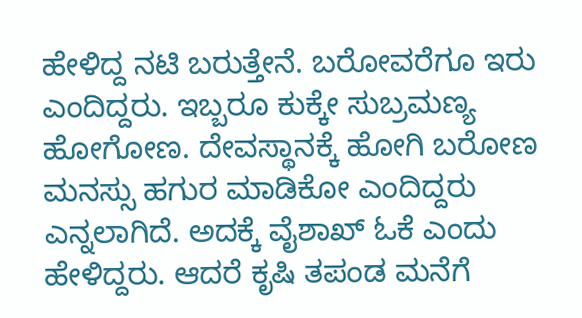ಹೇಳಿದ್ದ ನಟಿ ಬರುತ್ತೇನೆ. ಬರೋವರೆಗೂ ಇರು ಎಂದಿದ್ದರು. ಇಬ್ಬರೂ ಕುಕ್ಕೇ ಸುಬ್ರಮಣ್ಯ ಹೋಗೋಣ. ದೇವಸ್ಥಾನಕ್ಕೆ ಹೋಗಿ ಬರೋಣ ಮನಸ್ಸು ಹಗುರ ಮಾಡಿಕೋ ಎಂದಿದ್ದರು ಎನ್ನಲಾಗಿದೆ. ಅದಕ್ಕೆ ವೈಶಾಖ್ ಓಕೆ ಎಂದು ಹೇಳಿದ್ದರು. ಆದರೆ ಕೃಷಿ ತಪಂಡ ಮನೆಗೆ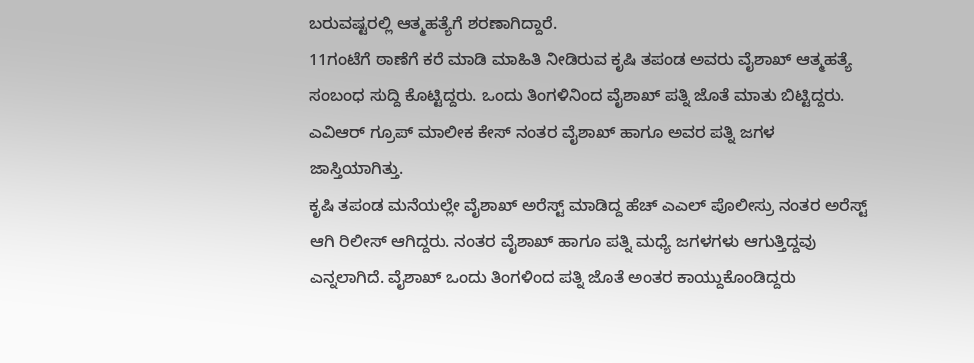ಬರುವಷ್ಟರಲ್ಲಿ ಆತ್ಮಹತ್ಯೆಗೆ ಶರಣಾಗಿದ್ದಾರೆ.
11ಗಂಟೆಗೆ ಠಾಣೆಗೆ ಕರೆ ಮಾಡಿ ಮಾಹಿತಿ ನೀಡಿರುವ ಕೃಷಿ ತಪಂಡ ಅವರು ವೈಶಾಖ್ ಆತ್ಮಹತ್ಯೆ ಸಂಬಂಧ ಸುದ್ದಿ ಕೊಟ್ಟಿದ್ದರು. ಒಂದು ತಿಂಗಳಿನಿಂದ ವೈಶಾಖ್ ಪತ್ನಿ ಜೊತೆ ಮಾತು ಬಿಟ್ಟಿದ್ದರು. ಎವಿಆರ್ ಗ್ರೂಪ್ ಮಾಲೀಕ ಕೇಸ್ ನಂತರ ವೈಶಾಖ್ ಹಾಗೂ ಅವರ ಪತ್ನಿ ಜಗಳ ಜಾಸ್ತಿಯಾಗಿತ್ತು.
ಕೃಷಿ ತಪಂಡ ಮನೆಯಲ್ಲೇ ವೈಶಾಖ್ ಅರೆಸ್ಟ್ ಮಾಡಿದ್ದ ಹೆಚ್ ಎಎಲ್ ಪೊಲೀಸ್ರು ನಂತರ ಅರೆಸ್ಟ್ ಆಗಿ ರಿಲೀಸ್ ಆಗಿದ್ದರು. ನಂತರ ವೈಶಾಖ್ ಹಾಗೂ ಪತ್ನಿ ಮಧ್ಯೆ ಜಗಳಗಳು ಆಗುತ್ತಿದ್ದವು ಎನ್ನಲಾಗಿದೆ. ವೈಶಾಖ್ ಒಂದು ತಿಂಗಳಿಂದ ಪತ್ನಿ ಜೊತೆ ಅಂತರ ಕಾಯ್ದುಕೊಂಡಿದ್ದರು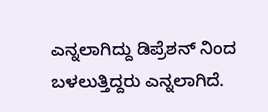ಎನ್ನಲಾಗಿದ್ದು ಡಿಪ್ರೆಶನ್ ನಿಂದ ಬಳಲುತ್ತಿದ್ದರು ಎನ್ನಲಾಗಿದೆ.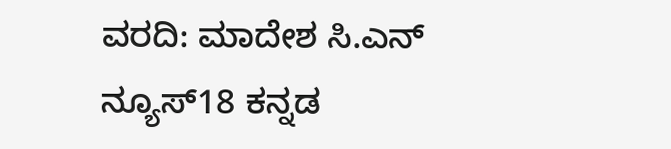ವರದಿ: ಮಾದೇಶ ಸಿ.ಎನ್ ನ್ಯೂಸ್18 ಕನ್ನಡ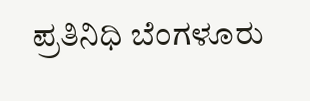ಪ್ರತಿನಿಧಿ ಬೆಂಗಳೂರು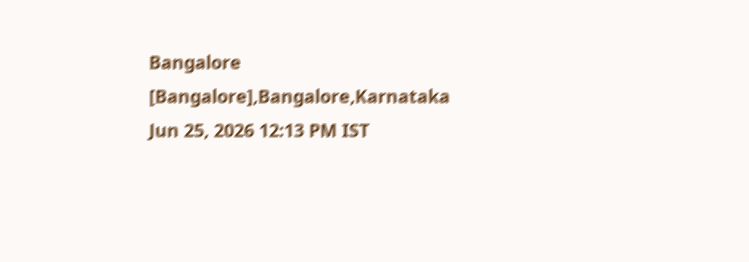Bangalore [Bangalore],Bangalore,Karnataka
Jun 25, 2026 12:13 PM IST